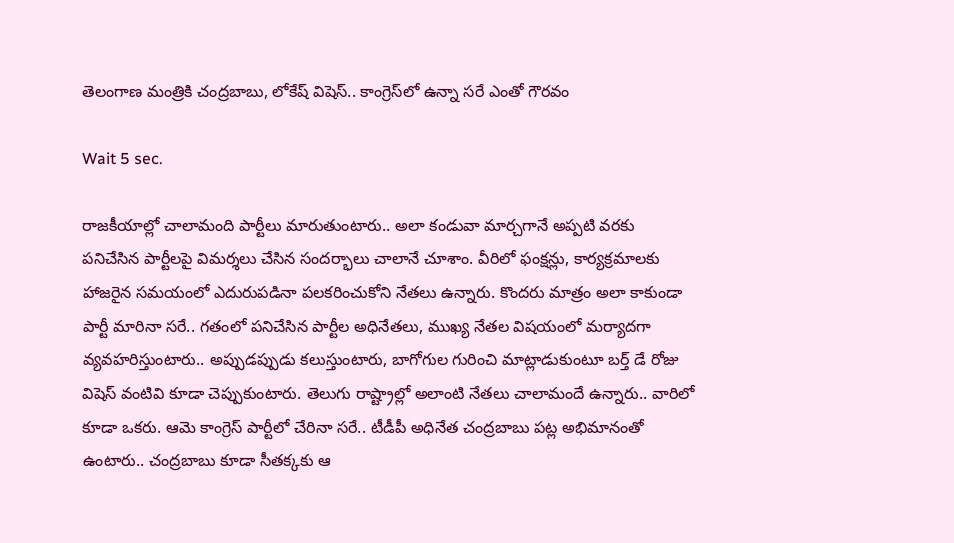తెలంగాణ మంత్రికి చంద్రబాబు, లోకేష్ విషెస్.. కాంగ్రెస్‌లో ఉన్నా సరే ఎంతో గౌరవం

Wait 5 sec.

రాజకీయాల్లో చాలామంది పార్టీలు మారుతుంటారు.. అలా కండువా మార్చగానే అప్పటి వరకు పనిచేసిన పార్టీలపై విమర్శలు చేసిన సందర్భాలు చాలానే చూశాం. వీరిలో ఫంక్షన్లు, కార్యక్రమాలకు హాజరైన సమయంలో ఎదురుపడినా పలకరించుకోని నేతలు ఉన్నారు. కొందరు మాత్రం అలా కాకుండా పార్టీ మారినా సరే.. గతంలో పనిచేసిన పార్టీల అధినేతలు, ముఖ్య నేతల విషయంలో మర్యాదగా వ్యవహరిస్తుంటారు.. అప్పుడప్పుడు కలుస్తుంటారు, బాగోగుల గురించి మాట్లాడుకుంటూ బర్త్ డే రోజు విషెస్ వంటివి కూడా చెప్పుకుంటారు. తెలుగు రాష్ట్రాల్లో అలాంటి నేతలు చాలామందే ఉన్నారు.. వారిలో కూడా ఒకరు. ఆమె కాంగ్రెస్ పార్టీలో చేరినా సరే.. టీడీపీ అధినేత చంద్రబాబు పట్ల అభిమానంతో ఉంటారు.. చంద్రబాబు కూడా సీతక్కకు ఆ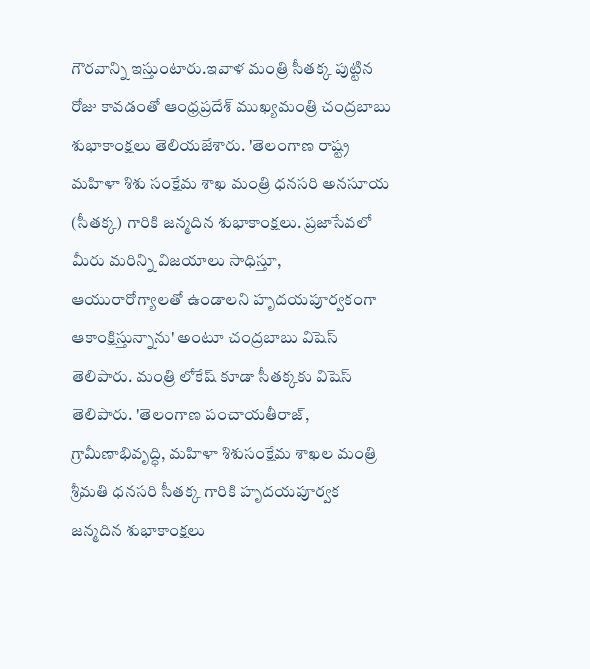గౌరవాన్ని ఇస్తుంటారు.ఇవాళ మంత్రి సీతక్క పుట్టిన రోజు కావడంతో ఆంధ్రప్రదేశ్ ముఖ్యమంత్రి చంద్రబాబు శుభాకాంక్షలు తెలియజేశారు. 'తెలంగాణ రాష్ట్ర మహిళా శిశు సంక్షేమ శాఖ మంత్రి ధనసరి అనసూయ (సీతక్క) గారికి జన్మదిన శుభాకాంక్షలు. ప్రజాసేవలో మీరు మరిన్ని విజయాలు సాధిస్తూ, ఆయురారోగ్యాలతో ఉండాలని హృదయపూర్వకంగా ఆకాంక్షిస్తున్నాను' అంటూ చంద్రబాబు విషెస్ తెలిపారు. మంత్రి లోకేష్ కూడా సీతక్కకు విషెస్ తెలిపారు. 'తెలంగాణ పంచాయతీరాజ్, గ్రామీణాభివృద్ధి, మహిళా శిశుసంక్షేమ శాఖల మంత్రి శ్రీమతి ధనసరి సీతక్క గారికి హృదయపూర్వక జన్మదిన శుభాకాంక్షలు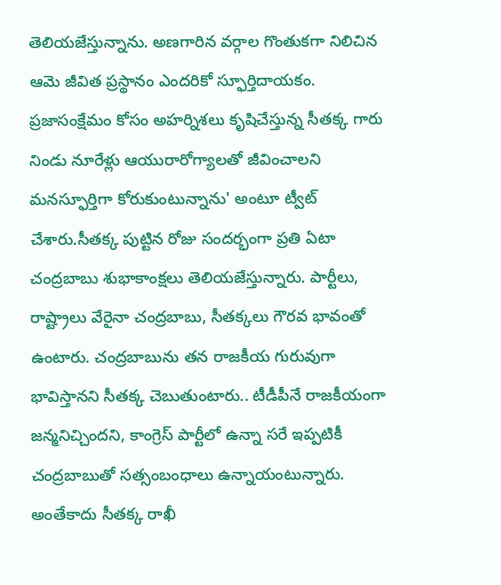తెలియజేస్తున్నాను. అణగారిన వర్గాల గొంతుకగా నిలిచిన ఆమె జీవిత ప్రస్థానం ఎందరికో స్ఫూర్తిదాయకం. ప్రజాసంక్షేమం కోసం అహర్నిశలు కృషిచేస్తున్న సీతక్క గారు నిండు నూరేళ్లు ఆయురారోగ్యాలతో జీవించాలని మనస్ఫూర్తిగా కోరుకుంటున్నాను' అంటూ ట్వీట్ చేశారు.సీతక్క పుట్టిన రోజు సందర్భంగా ప్రతి ఏటా చంద్రబాబు శుభాకాంక్షలు తెలియజేస్తున్నారు. పార్టీలు, రాష్ట్రాలు వేరైనా చంద్రబాబు, సీతక్కలు గౌరవ భావంతో ఉంటారు. చంద్రబాబును తన రాజకీయ గురువుగా భావిస్తానని సీతక్క చెబుతుంటారు.. టీడీపీనే రాజకీయంగా జన్మనిచ్చిందని, కాంగ్రెస్ పార్టీలో ఉన్నా సరే ఇప్పటికీ చంద్రబాబుతో సత్సంబంధాలు ఉన్నాయంటున్నారు. అంతేకాదు సీతక్క రాఖీ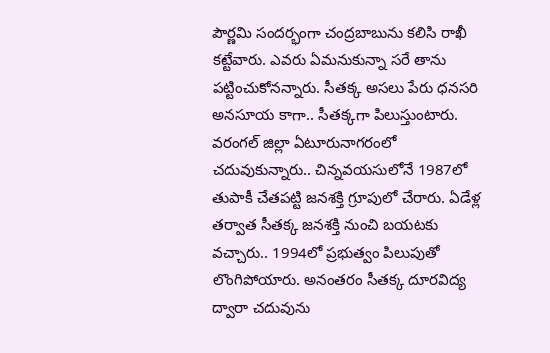పౌర్ణమి సందర్భంగా చంద్రబాబును కలిసి రాఖీ కట్టేవారు. ఎవరు ఏమనుకున్నా సరే తాను పట్టించుకోనన్నారు. సీతక్క అసలు పేరు ధనసరి అనసూయ కాగా.. సీతక్కగా పిలుస్తుంటారు. వరంగల్ జిల్లా ఏటూరునాగరంలో చదువుకున్నారు.. చిన్నవయసులోనే 1987లో తుపాకీ చేతపట్టి జనశక్తి గ్రూపులో చేరారు. ఏడేళ్ల తర్వాత సీతక్క జనశక్తి నుంచి బయటకు వచ్చారు.. 1994లో ప్రభుత్వం పిలుపుతో లొంగిపోయారు. అనంతరం సీతక్క దూరవిద్య ద్వారా చదువును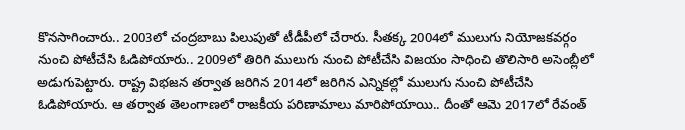కొనసాగించారు.. 2003లో చంద్రబాబు పిలుపుతో టీడీపీలో చేరారు. సీతక్క 2004లో ములుగు నియోజకవర్గం నుంచి పోటీచేసి ఓడిపోయారు.. 2009లో తిరిగి ములుగు నుంచి పోటీచేసి విజయం సాధించి తొలిసారి అసెంబ్లీలో అడుగుపెట్టారు. రాష్ట్ర విభజన తర్వాత జరిగిన 2014లో జరిగిన ఎన్నికల్లో ములుగు నుంచి పోటీచేసి ఓడిపోయారు. ఆ తర్వాత తెలంగాణలో రాజకీయ పరిణామాలు మారిపోయాయి.. దీంతో ఆమె 2017లో రేవంత్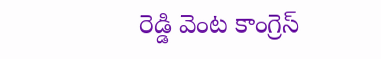రెడ్డి వెంట కాంగ్రెస్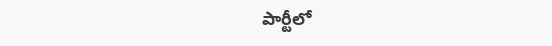పార్టీలో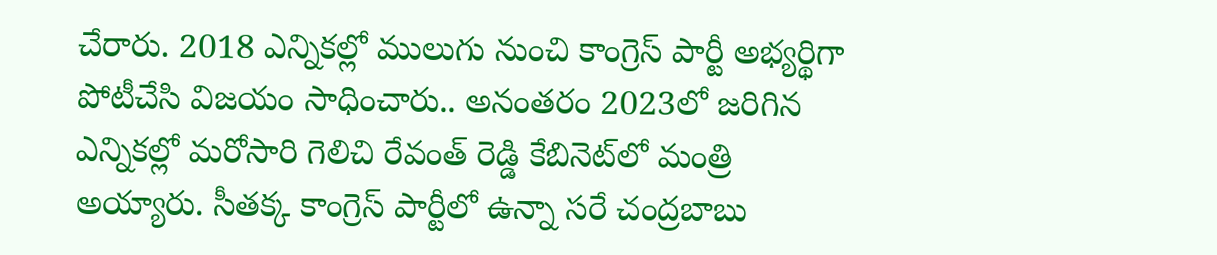చేరారు. 2018 ఎన్నికల్లో ములుగు నుంచి కాంగ్రెస్ పార్టీ అభ్యర్థిగా పోటీచేసి విజయం సాధించారు.. అనంతరం 2023లో జరిగిన ఎన్నికల్లో మరోసారి గెలిచి రేవంత్ రెడ్డి కేబినెట్‌లో మంత్రి అయ్యారు. సీతక్క కాంగ్రెస్ పార్టీలో ఉన్నా సరే చంద్రబాబు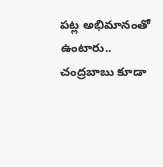పట్ల అభిమానంతో ఉంటారు.. చంద్రబాబు కూడా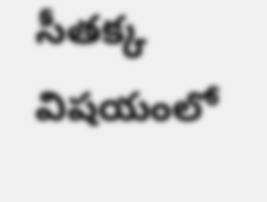సీతక్క విషయంలో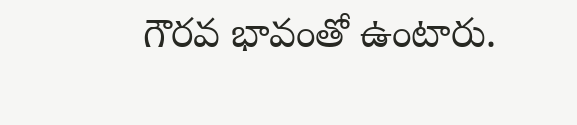గౌరవ భావంతో ఉంటారు.